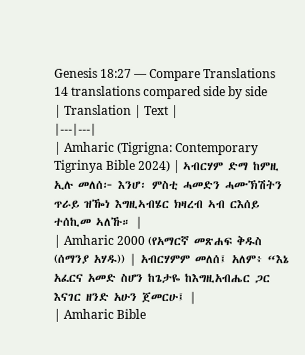Genesis 18:27 — Compare Translations
14 translations compared side by side
| Translation | Text |
|---|---|
| Amharic (Tigrigna: Contemporary Tigrinya Bible 2024) | ኣብርሃም ድማ ከምዚ ኢሉ መለሰ፦ እንሆ፡ ምስቲ ሓመድን ሓሙኽሽትን ጥራይ ዝዀነ እግዚኣብሄር ክዛረብ ኣብ ርእሰይ ተሰኪመ ኣለኹ። |
| Amharic 2000 (የአማርኛ መጽሐፍ ቅዱስ (ሰማንያ አሃዱ)) | አብርሃምም መለሰ፤ አለም፥ “እኔ አፈርና አመድ ስሆን ከጌታዬ ከእግዚአብሔር ጋር እናገር ዘንድ አሁን ጀመርሁ፤ |
| Amharic Bible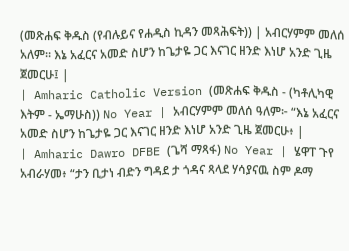(መጽሐፍ ቅዱስ (የብሉይና የሐዲስ ኪዳን መጻሕፍት)) | አብርሃምም መለሰ አለም። እኔ አፈርና አመድ ስሆን ከጌታዬ ጋር እናገር ዘንድ እነሆ አንድ ጊዜ ጀመርሁ፤ |
| Amharic Catholic Version (መጽሐፍ ቅዱስ - (ካቶሊካዊ እትም - ኤማሁስ)) No Year | አብርሃምም መለሰ ዓለም፦ “እኔ አፈርና አመድ ስሆን ከጌታዬ ጋር እናገር ዘንድ እነሆ አንድ ጊዜ ጀመርሁ፥ |
| Amharic Dawro DFBE (ጌሻ ማጻፋ) No Year | ሄዋፐ ጉየ አብራሃመ፥ “ታን ቢታነ ብድን ግዳደ ታ ጎዳና ጻላደ ሃሳያናዉ ስም ዶማ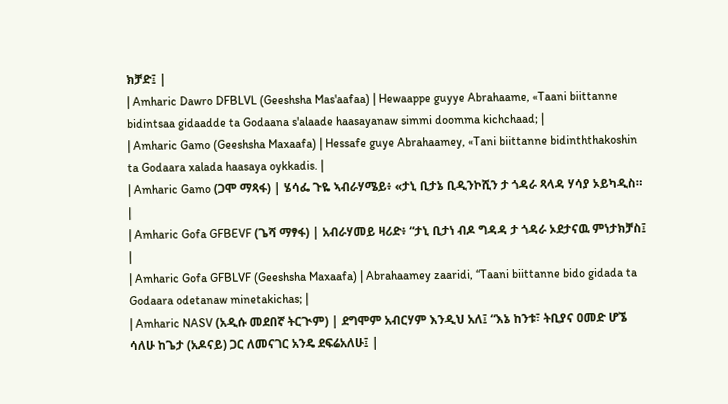ክቻድ፤ |
| Amharic Dawro DFBLVL (Geeshsha Mas'aafaa) | Hewaappe guyye Abrahaame, «Taani biittanne bidintsaa gidaadde ta Godaana s'alaade haasayanaw simmi doomma kichchaad; |
| Amharic Gamo (Geeshsha Maxaafa) | Hessafe guye Abrahaamey, «Tani biittanne bidinththakoshin ta Godaara xalada haasaya oykkadis. |
| Amharic Gamo (ጋሞ ማጻፋ) | ሄሳፌ ጉዬ ኣብራሃሜይ፥ «ታኒ ቢታኔ ቢዲንኮሺን ታ ጎዳራ ጻላዳ ሃሳያ ኦይካዲስ። |
| Amharic Gofa GFBEVF (ጌሻ ማፃፋ) | አብራሃመይ ዛሪድ፥ “ታኒ ቢታነ ብዶ ግዳዳ ታ ጎዳራ ኦደታናዉ ምነታክቻስ፤ |
| Amharic Gofa GFBLVF (Geeshsha Maxaafa) | Abrahaamey zaaridi, “Taani biittanne bido gidada ta Godaara odetanaw minetakichas; |
| Amharic NASV (አዲሱ መደበኛ ትርጒም) | ደግሞም አብርሃም እንዲህ አለ፤ “እኔ ከንቱ፣ ትቢያና ዐመድ ሆኜ ሳለሁ ከጌታ (አዶናይ) ጋር ለመናገር አንዴ ደፍሬአለሁ፤ |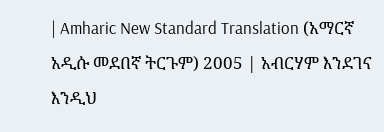| Amharic New Standard Translation (አማርኛ አዲሱ መደበኛ ትርጉም) 2005 | አብርሃም እንደገና እንዲህ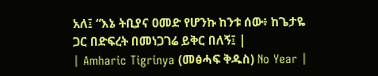አለ፤ “እኔ ትቢያና ዐመድ የሆንኩ ከንቱ ሰው፥ ከጌታዬ ጋር በድፍረት በመነጋገሬ ይቅር በለኝ፤ |
| Amharic Tigrinya (መፅሓፍ ቅዱስ) No Year |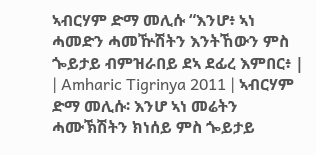ኣብርሃም ድማ መሊሱ “እንሆ፥ ኣነ ሓመድን ሓመዅሽትን እንትኸውን ምስ ጐይታይ ብምዝራበይ ደኣ ደፊረ እምበር፥ |
| Amharic Tigrinya 2011 | ኣብርሃም ድማ መሊሱ፡ እንሆ ኣነ መሬትን ሓሙኽሽትን ክነሰይ ምስ ጐይታይ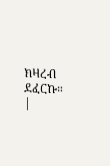ክዛረብ ደፈርኩ። |